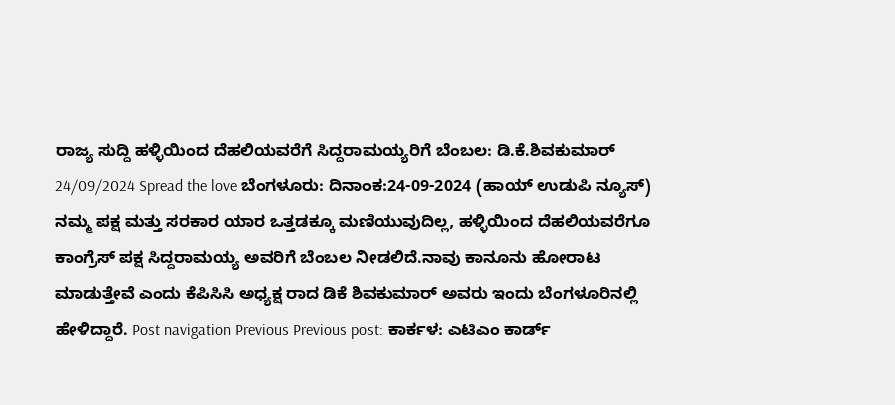ರಾಜ್ಯ ಸುದ್ದಿ ಹಳ್ಳಿಯಿಂದ ದೆಹಲಿಯವರೆಗೆ ಸಿದ್ದರಾಮಯ್ಯರಿಗೆ ಬೆಂಬಲ: ಡಿ.ಕೆ.ಶಿವಕುಮಾರ್ 24/09/2024 Spread the love ಬೆಂಗಳೂರು: ದಿನಾಂಕ:24-09-2024 (ಹಾಯ್ ಉಡುಪಿ ನ್ಯೂಸ್) ನಮ್ಮ ಪಕ್ಷ ಮತ್ತು ಸರಕಾರ ಯಾರ ಒತ್ತಡಕ್ಕೂ ಮಣಿಯುವುದಿಲ್ಲ, ಹಳ್ಳಿಯಿಂದ ದೆಹಲಿಯವರೆಗೂ ಕಾಂಗ್ರೆಸ್ ಪಕ್ಷ ಸಿದ್ದರಾಮಯ್ಯ ಅವರಿಗೆ ಬೆಂಬಲ ನೀಡಲಿದೆ.ನಾವು ಕಾನೂನು ಹೋರಾಟ ಮಾಡುತ್ತೇವೆ ಎಂದು ಕೆಪಿಸಿಸಿ ಅಧ್ಯಕ್ಷ ರಾದ ಡಿಕೆ ಶಿವಕುಮಾರ್ ಅವರು ಇಂದು ಬೆಂಗಳೂರಿನಲ್ಲಿ ಹೇಳಿದ್ದಾರೆ. Post navigation Previous Previous post: ಕಾರ್ಕಳ: ಎಟಿಎಂ ಕಾರ್ಡ್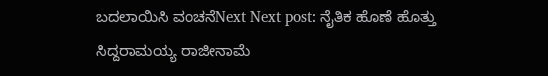ಬದಲಾಯಿಸಿ ವಂಚನೆNext Next post: ನೈತಿಕ ಹೊಣೆ ಹೊತ್ತು ಸಿದ್ದರಾಮಯ್ಯ ರಾಜೀನಾಮೆ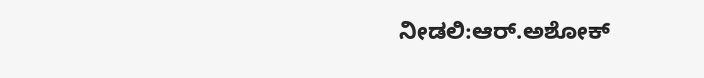ನೀಡಲಿ:ಆರ್.ಅಶೋಕ್